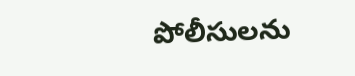పోలీసులను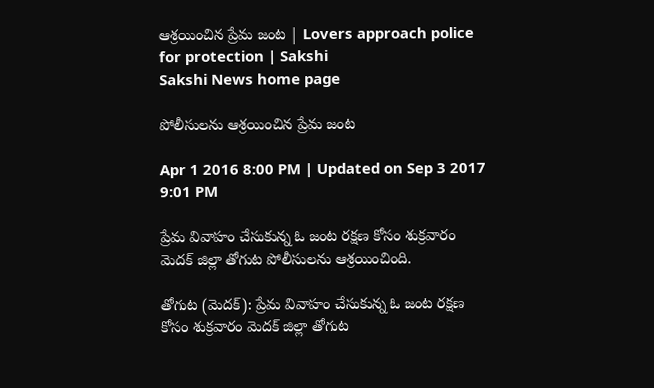ఆశ్రయించిన ప్రేమ జంట | Lovers approach police for protection | Sakshi
Sakshi News home page

పోలీసులను ఆశ్రయించిన ప్రేమ జంట

Apr 1 2016 8:00 PM | Updated on Sep 3 2017 9:01 PM

ప్రేమ వివాహం చేసుకున్న ఓ జంట రక్షణ కోసం శుక్రవారం మెదక్ జిల్లా తోగుట పోలీసులను ఆశ్రయించింది.

తోగుట (మెదక్): ప్రేమ వివాహం చేసుకున్న ఓ జంట రక్షణ కోసం శుక్రవారం మెదక్ జిల్లా తోగుట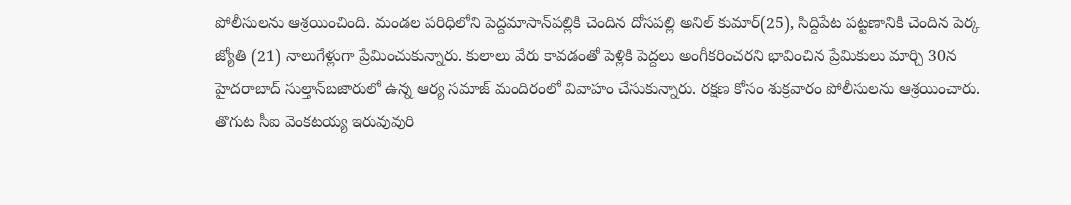పోలీసులను ఆశ్రయించింది. మండల పరిధిలోని పెద్దమాసాన్‌పల్లికి చెందిన దోసపల్లి అనిల్‌ కుమార్(25), సిద్దిపేట పట్టణానికి చెందిన పెర్క జ్యోతి (21) నాలుగేళ్లుగా ప్రేమించుకున్నారు. కులాలు వేరు కావడంతో పెళ్లికి పెద్దలు అంగీకరించరని భావించిన ప్రేమికులు మార్చి 30న హైదరాబాద్ సుల్తాన్‌బజారులో ఉన్న ఆర్య సమాజ్ మందిరంలో వివాహం చేసుకున్నారు. రక్షణ కోసం శుక్రవారం పోలీసులను ఆశ్రయించారు. తొగుట సీఐ వెంకటయ్య ఇరువువురి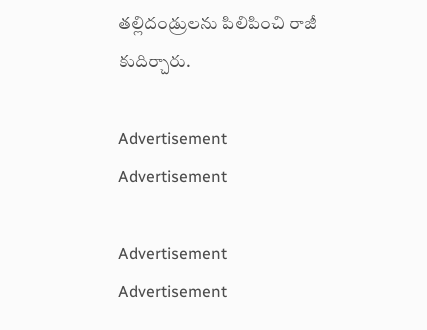తల్లిదండ్రులను పిలిపించి రాజీ కుదిర్చారు.

Advertisement
Advertisement

Advertisement
Advertisement